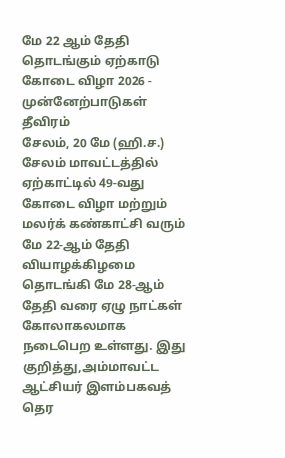மே 22 ஆம் தேதி தொடங்கும் ஏற்காடு கோடை விழா 2026 - முன்னேற்பாடுகள் தீவிரம்
சேலம், 20 மே (ஹி.ச.) சேலம் மாவட்டத்தில் ஏற்காட்டில் 49-வது கோடை விழா மற்றும் மலர்க் கண்காட்சி வரும் மே 22-ஆம் தேதி வியாழக்கிழமை தொடங்கி மே 28-ஆம் தேதி வரை ஏழு நாட்கள் கோலாகலமாக நடைபெற உள்ளது. இது குறித்து,அம்மாவட்ட ஆட்சியர் இளம்பகவத் தெர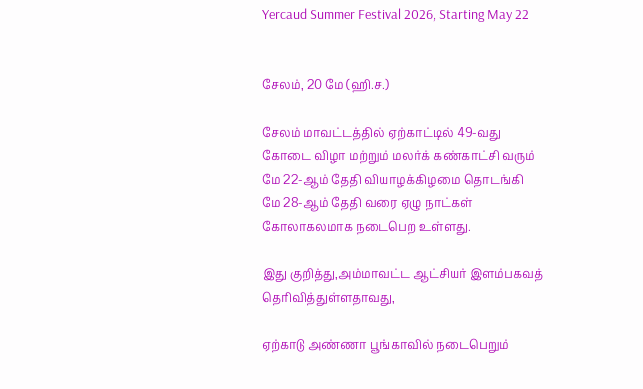Yercaud Summer Festival 2026, Starting May 22


சேலம், 20 மே (ஹி.ச.)

சேலம் மாவட்டத்தில் ஏற்காட்டில் 49-வது கோடை விழா மற்றும் மலர்க் கண்காட்சி வரும் மே 22-ஆம் தேதி வியாழக்கிழமை தொடங்கி மே 28-ஆம் தேதி வரை ஏழு நாட்கள் கோலாகலமாக நடைபெற உள்ளது.

இது குறித்து,அம்மாவட்ட ஆட்சியர் இளம்பகவத் தெரிவித்துள்ளதாவது,

ஏற்காடு அண்ணா பூங்காவில் நடைபெறும்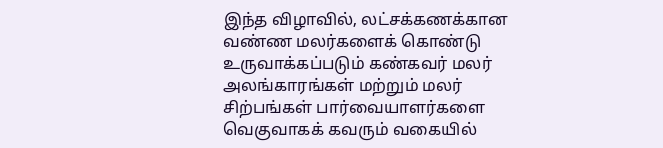இந்த விழாவில், லட்சக்கணக்கான வண்ண மலர்களைக் கொண்டு உருவாக்கப்படும் கண்கவர் மலர் அலங்காரங்கள் மற்றும் மலர் சிற்பங்கள் பார்வையாளர்களை வெகுவாகக் கவரும் வகையில்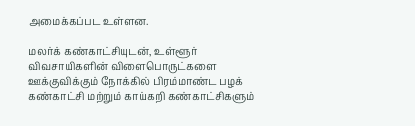அமைக்கப்பட உள்ளன.

மலர்க் கண்காட்சியுடன், உள்ளூர் விவசாயிகளின் விளைபொருட்களை ஊக்குவிக்கும் நோக்கில் பிரம்மாண்ட பழக் கண்காட்சி மற்றும் காய்கறி கண்காட்சிகளும்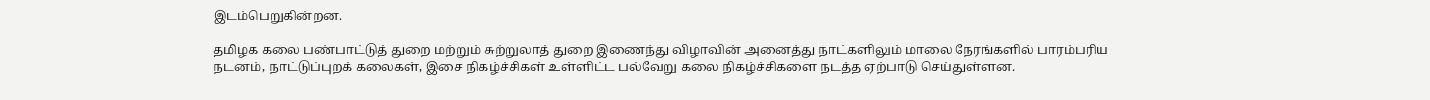இடம்பெறுகின்றன.

தமிழக கலை பண்பாட்டுத் துறை மற்றும் சுற்றுலாத் துறை இணைந்து விழாவின் அனைத்து நாட்களிலும் மாலை நேரங்களில் பாரம்பரிய நடனம், நாட்டுப்புறக் கலைகள், இசை நிகழ்ச்சிகள் உள்ளிட்ட பல்வேறு கலை நிகழ்ச்சிகளை நடத்த ஏற்பாடு செய்துள்ளன.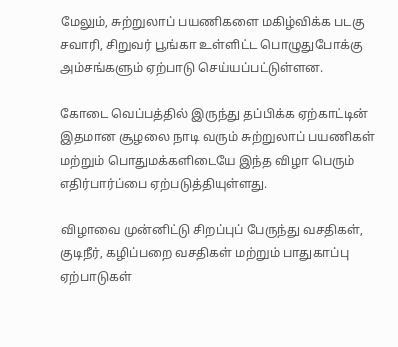மேலும், சுற்றுலாப் பயணிகளை மகிழ்விக்க படகு சவாரி, சிறுவர் பூங்கா உள்ளிட்ட பொழுதுபோக்கு அம்சங்களும் ஏற்பாடு செய்யப்பட்டுள்ளன.

கோடை வெப்பத்தில் இருந்து தப்பிக்க ஏற்காட்டின் இதமான சூழலை நாடி வரும் சுற்றுலாப் பயணிகள் மற்றும் பொதுமக்களிடையே இந்த விழா பெரும் எதிர்பார்ப்பை ஏற்படுத்தியுள்ளது.

விழாவை முன்னிட்டு சிறப்புப் பேருந்து வசதிகள், குடிநீர், கழிப்பறை வசதிகள் மற்றும் பாதுகாப்பு ஏற்பாடுகள்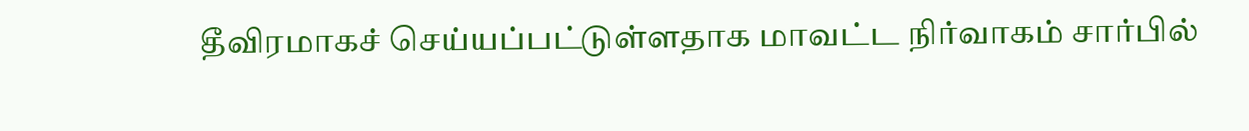தீவிரமாகச் செய்யப்பட்டுள்ளதாக மாவட்ட நிர்வாகம் சார்பில்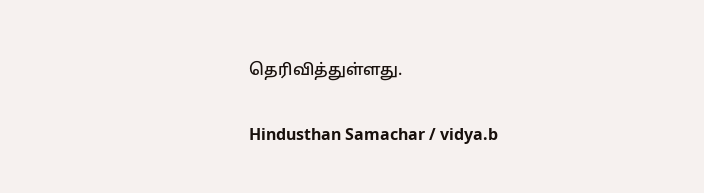தெரிவித்துள்ளது.

Hindusthan Samachar / vidya.b